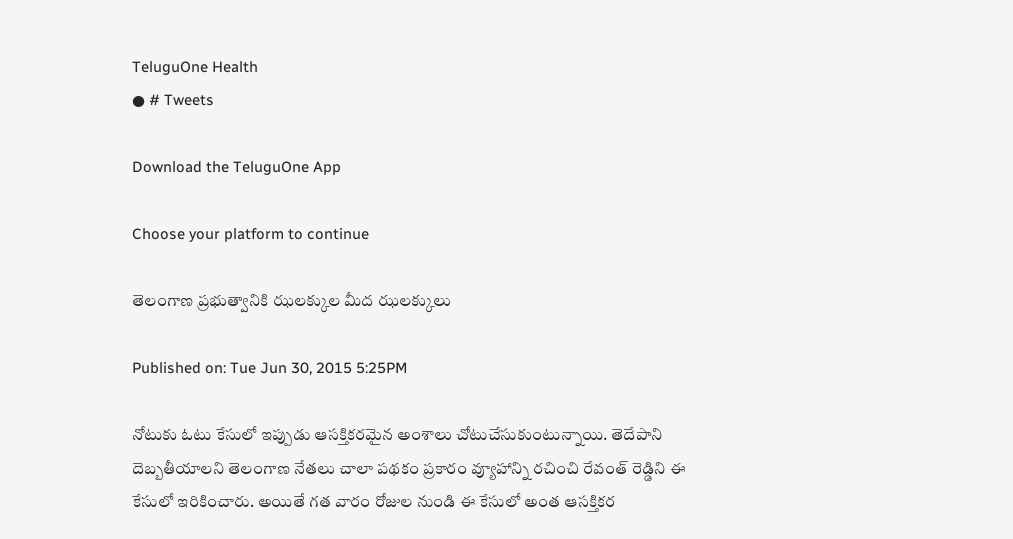TeluguOne Health
● # Tweets

Download the TeluguOne App

Choose your platform to continue

తెలంగాణ ప్రభుత్వానికి ఝలక్కుల మీద ఝలక్కులు

Published on: Tue Jun 30, 2015 5:25PM

నోటుకు ఓటు కేసులో ఇప్పుడు ఆసక్తికరమైన అంశాలు చోటుచేసుకుంటున్నాయి. తెదేపాని దెబ్బతీయాలని తెలంగాణ నేతలు చాలా పథకం ప్రకారం వ్యూహాన్ని రచించి రేవంత్ రెడ్డిని ఈ కేసులో ఇరికించారు. అయితే గత వారం రోజుల నుండి ఈ కేసులో అంత ఆసక్తికర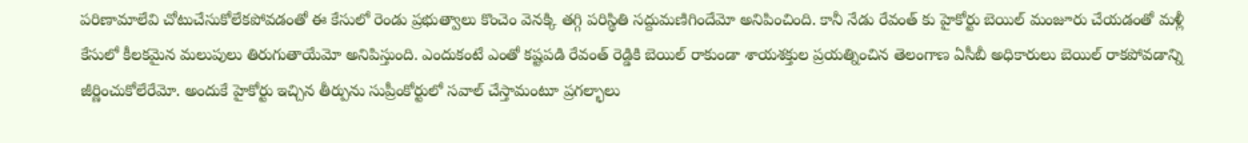పరిణామాలేవి చోటుచేసుకోలేకపోవడంతో ఈ కేసులో రెండు ప్రభుత్వాలు కొంచెం వెనక్కి తగ్గి పరిస్థితి సద్దుమణిగిందేమో అనిపించింది. కానీ నేడు రేవంత్ కు హైకోర్టు బెయిల్ మంజూరు చేయడంతో మళ్లీ కేసులో కీలకమైన మలుపులు తిరుగుతాయేమో అనిపిస్తుంది. ఎందుకంటే ఎంతో కష్టపడి రేవంత్ రెడ్డికి బెయిల్ రాకుండా శాయశక్తుల ప్రయత్నించిన తెలంగాణ ఏసీబీ అధికారులు బెయిల్ రాకపోవడాన్ని జీర్ణించుకోలేరేమో. అందుకే హైకోర్టు ఇచ్చిన తీర్పును సుప్రీంకోర్టులో సవాల్ చేస్తామంటూ ప్రగల్భాలు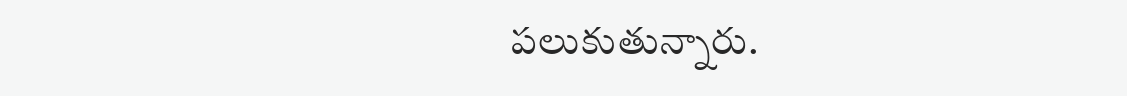పలుకుతున్నారు.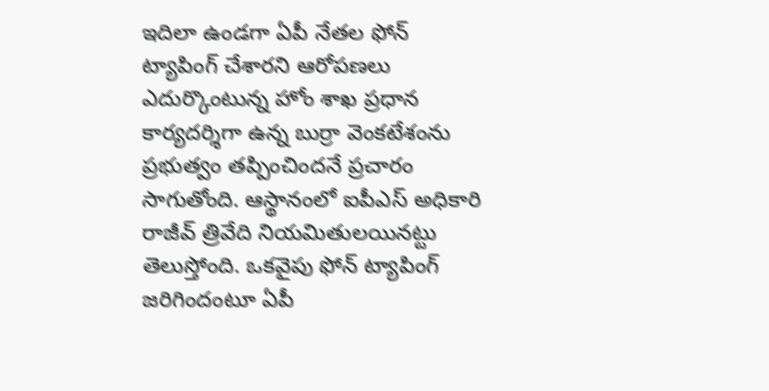ఇదిలా ఉండగా ఏపీ నేతల ఫోన్ ట్యాపింగ్ చేశారని ఆరోపణలు ఎదుర్కొంటున్న హోం శాఖ ప్రధాన కార్యదర్శిగా ఉన్న బుర్రా వెంకటేశంను ప్రభుత్వం తప్పించిందనే ప్రచారం సాగుతోంది. ఆస్థానంలో ఐపీఎస్ అధికారి రాజీవ్‌ త్రివేది నియమితులయినట్టు తెలుస్తోంది. ఒకవైపు ఫోన్ ట్యాపింగ్ జరిగిందంటూ ఏపీ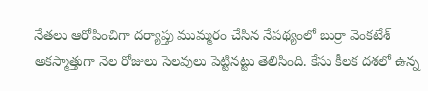నేతలు ఆరోపించిగా దర్యాప్తు ముమ్మరం చేసిన నేపథ్యంలో బుర్రా వెంకటేశ్ అకస్మాత్తుగా నెల రోజులు సెలవులు పెట్టినట్టు తెలిసింది. కేసు కీలక దశలో ఉన్న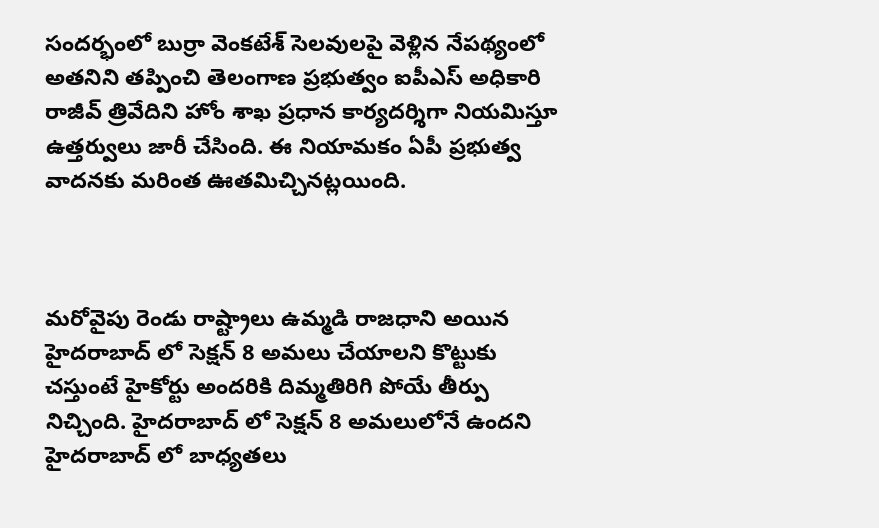సందర్భంలో బుర్రా వెంకటేశ్ సెలవులపై వెళ్లిన నేపథ్యంలో అతనిని తప్పించి తెలంగాణ ప్రభుత్వం ఐపీఎస్ అధికారి రాజీవ్ త్రివేదిని హోం శాఖ ప్రధాన కార్యదర్శిగా నియమిస్తూ ఉత్తర్వులు జారీ చేసింది. ఈ నియామకం ఏపీ ప్రభుత్వ వాదనకు మరింత ఊతమిచ్చినట్లయింది.



మరోవైపు రెండు రాష్ట్రాలు ఉమ్మడి రాజధాని అయిన హైదరాబాద్ లో సెక్షన్ 8 అమలు చేయాలని కొట్టుకు చస్తుంటే హైకోర్టు అందరికి దిమ్మతిరిగి పోయే తీర్పు నిచ్చింది. హైదరాబాద్ లో సెక్షన్ 8 అమలులోనే ఉందని హైదరాబాద్ లో బాధ్యతలు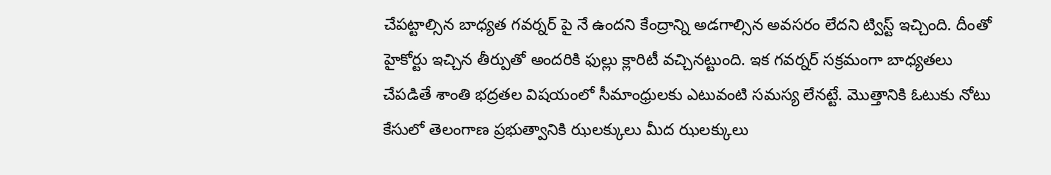చేపట్టాల్సిన బాధ్యత గవర్నర్ పై నే ఉందని కేంద్రాన్ని అడగాల్సిన అవసరం లేదని ట్విస్ట్ ఇచ్చింది. దీంతో హైకోర్టు ఇచ్చిన తీర్పుతో అందరికి ఫుల్లు క్లారిటీ వచ్చినట్టుంది. ఇక గవర్నర్ సక్రమంగా బాధ్యతలు చేపడితే శాంతి భద్రతల విషయంలో సీమాంధ్రులకు ఎటువంటి సమస్య లేనట్టే. మొత్తానికి ఓటుకు నోటు కేసులో తెలంగాణ ప్రభుత్వానికి ఝలక్కులు మీద ఝలక్కులు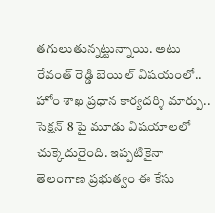తగులుతున్నట్టున్నాయి. అటు రేవంత్ రెడ్డి బెయిల్ విషయంలో.. హోం శాఖ ప్రధాన కార్యదర్శి మార్పు.. సెక్షన్ 8 పై మూడు విషయాలలో చుక్కెదురైంది. ఇప్పటికైనా తెలంగాణ ప్రభుత్వం ఈ కేసు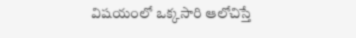విషయంలో ఒక్కసారి ఆలోచిస్తే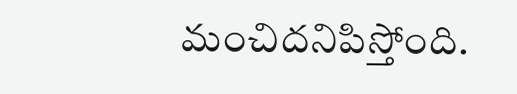మంచిదనిపిస్తోంది.